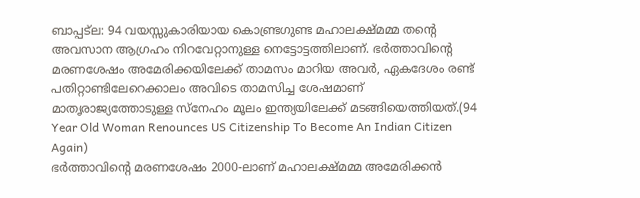ബാപ്പട്ല: 94 വയസ്സുകാരിയായ കൊണ്ട്രഗുണ്ട മഹാലക്ഷ്മമ്മ തന്റെ അവസാന ആഗ്രഹം നിറവേറ്റാനുള്ള നെട്ടോട്ടത്തിലാണ്. ഭർത്താവിന്റെ മരണശേഷം അമേരിക്കയിലേക്ക് താമസം മാറിയ അവർ, ഏകദേശം രണ്ട് പതിറ്റാണ്ടിലേറെക്കാലം അവിടെ താമസിച്ച ശേഷമാണ് മാതൃരാജ്യത്തോടുള്ള സ്നേഹം മൂലം ഇന്ത്യയിലേക്ക് മടങ്ങിയെത്തിയത്.(94 Year Old Woman Renounces US Citizenship To Become An Indian Citizen Again)
ഭർത്താവിന്റെ മരണശേഷം 2000-ലാണ് മഹാലക്ഷ്മമ്മ അമേരിക്കൻ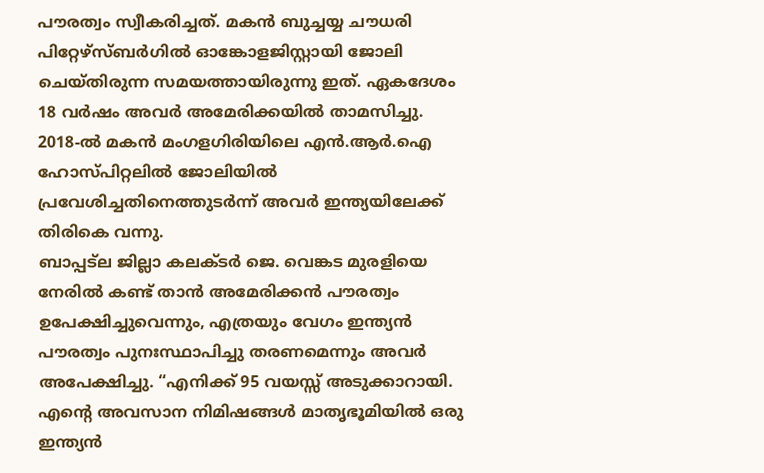പൗരത്വം സ്വീകരിച്ചത്. മകൻ ബുച്ചയ്യ ചൗധരി പിറ്റേഴ്സ്ബർഗിൽ ഓങ്കോളജിസ്റ്റായി ജോലി ചെയ്തിരുന്ന സമയത്തായിരുന്നു ഇത്. ഏകദേശം 18 വർഷം അവർ അമേരിക്കയിൽ താമസിച്ചു. 2018-ൽ മകൻ മംഗളഗിരിയിലെ എൻ.ആർ.ഐ ഹോസ്പിറ്റലിൽ ജോലിയിൽ പ്രവേശിച്ചതിനെത്തുടർന്ന് അവർ ഇന്ത്യയിലേക്ക് തിരികെ വന്നു.
ബാപ്പട്ല ജില്ലാ കലക്ടർ ജെ. വെങ്കട മുരളിയെ നേരിൽ കണ്ട് താൻ അമേരിക്കൻ പൗരത്വം ഉപേക്ഷിച്ചുവെന്നും, എത്രയും വേഗം ഇന്ത്യൻ പൗരത്വം പുനഃസ്ഥാപിച്ചു തരണമെന്നും അവർ അപേക്ഷിച്ചു. “എനിക്ക് 95 വയസ്സ് അടുക്കാറായി. എന്റെ അവസാന നിമിഷങ്ങൾ മാതൃഭൂമിയിൽ ഒരു ഇന്ത്യൻ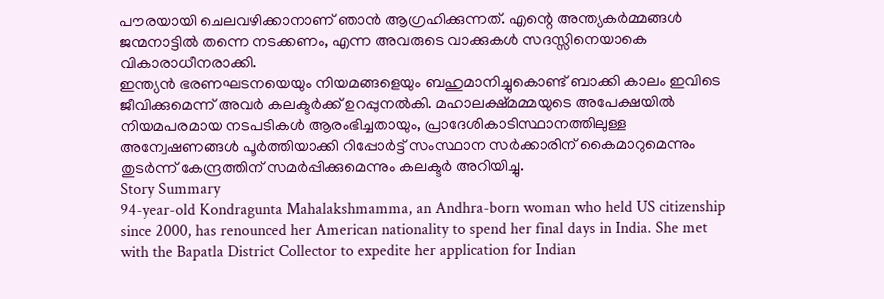പൗരയായി ചെലവഴിക്കാനാണ് ഞാൻ ആഗ്രഹിക്കുന്നത്. എന്റെ അന്ത്യകർമ്മങ്ങൾ ജന്മനാട്ടിൽ തന്നെ നടക്കണം, എന്ന അവരുടെ വാക്കുകൾ സദസ്സിനെയാകെ വികാരാധീനരാക്കി.
ഇന്ത്യൻ ഭരണഘടനയെയും നിയമങ്ങളെയും ബഹുമാനിച്ചുകൊണ്ട് ബാക്കി കാലം ഇവിടെ ജീവിക്കുമെന്ന് അവർ കലക്ടർക്ക് ഉറപ്പുനൽകി. മഹാലക്ഷ്മമ്മയുടെ അപേക്ഷയിൽ നിയമപരമായ നടപടികൾ ആരംഭിച്ചതായും, പ്രാദേശികാടിസ്ഥാനത്തിലുള്ള അന്വേഷണങ്ങൾ പൂർത്തിയാക്കി റിപ്പോർട്ട് സംസ്ഥാന സർക്കാരിന് കൈമാറുമെന്നും തുടർന്ന് കേന്ദ്രത്തിന് സമർപ്പിക്കുമെന്നും കലക്ടർ അറിയിച്ചു.
Story Summary
94-year-old Kondragunta Mahalakshmamma, an Andhra-born woman who held US citizenship since 2000, has renounced her American nationality to spend her final days in India. She met with the Bapatla District Collector to expedite her application for Indian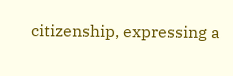citizenship, expressing a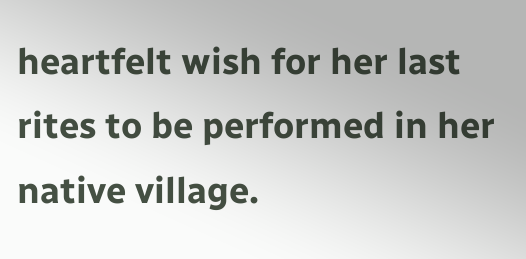heartfelt wish for her last rites to be performed in her native village.